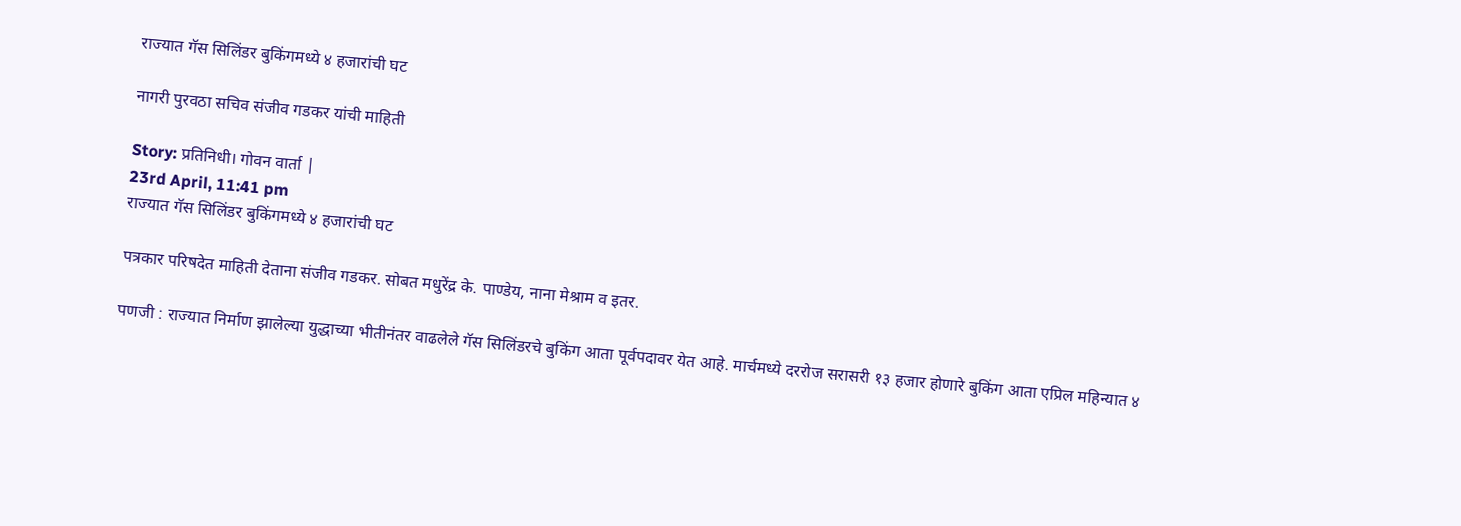राज्यात गॅस सिलिंडर बुकिंगमध्ये ४ हजारांची घट

नागरी पुरवठा सचिव संजीव गडकर यांची माहिती

Story: प्रतिनिधी। गोवन वार्ता |
23rd April, 11:41 pm
राज्यात गॅस सिलिंडर बुकिंगमध्ये ४ हजारांची घट

पत्रकार परिषदेत माहिती देताना संजीव गडकर. सोबत मधुरेंद्र के. पाण्डेय, नाना मेश्राम व इतर.

पणजी : राज्यात निर्माण झालेल्या युद्धाच्या भीतीनंतर वाढलेले गॅस सिलिंडरचे बुकिंग आता पूर्वपदावर येत आहे. मार्चमध्ये दररोज सरासरी १३ हजार होणारे बुकिंग आता एप्रिल महिन्यात ४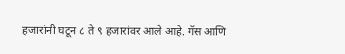हजारांनी घटून ८ ते ९ हजारांवर आले आहे. गॅस आणि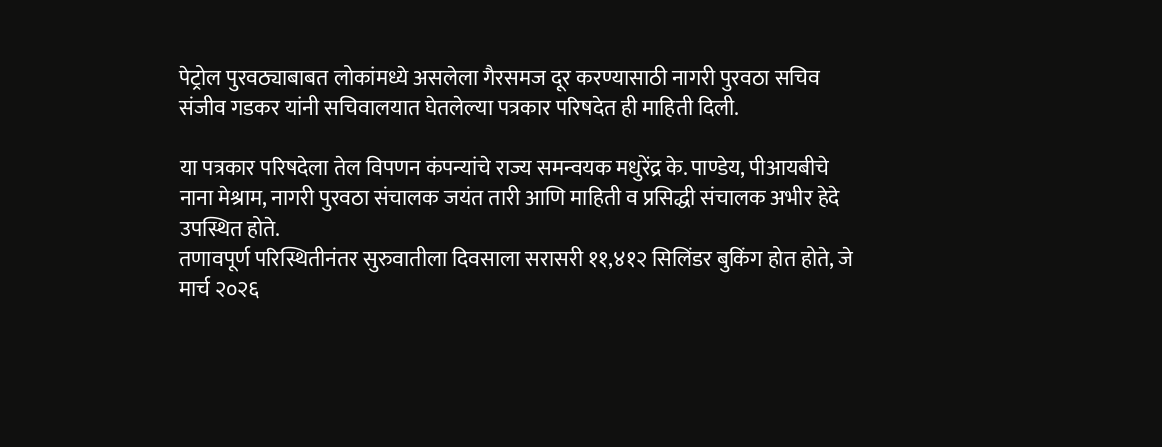पेट्रोल पुरवठ्याबाबत लोकांमध्ये असलेला गैरसमज दूर करण्यासाठी नागरी पुरवठा सचिव संजीव गडकर यांनी सचिवालयात घेतलेल्या पत्रकार परिषदेत ही माहिती दिली.

या पत्रकार परिषदेला तेल विपणन कंपन्यांचे राज्य समन्वयक मधुरेंद्र के. पाण्डेय, पीआयबीचे नाना मेश्राम, नागरी पुरवठा संचालक जयंत तारी आणि माहिती व प्रसिद्धी संचालक अभीर हेदे उपस्थित होते.
तणावपूर्ण परिस्थितीनंतर सुरुवातीला दिवसाला सरासरी ११,४१२ सिलिंडर बुकिंग होत होते, जे मार्च २०२६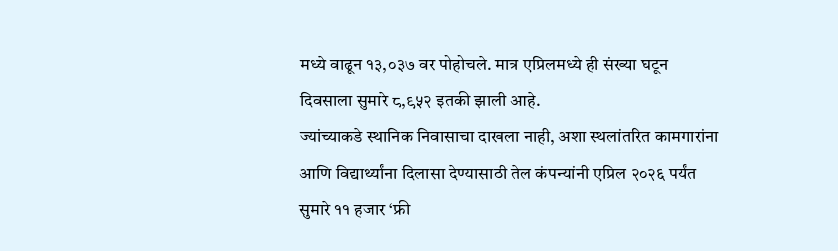मध्ये वाढून १३,०३७ वर पोहोचले. मात्र एप्रिलमध्ये ही संख्या घटून दिवसाला सुमारे ८,९५२ इतकी झाली आहे.
ज्यांच्याकडे स्थानिक निवासाचा दाखला नाही, अशा स्थलांतरित कामगारांना आणि विद्यार्थ्यांना दिलासा देण्यासाठी तेल कंपन्यांनी एप्रिल २०२६ पर्यंत सुमारे ११ हजार ‘फ्री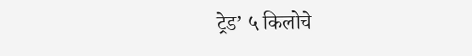ट्रेड’ ५ किलोचे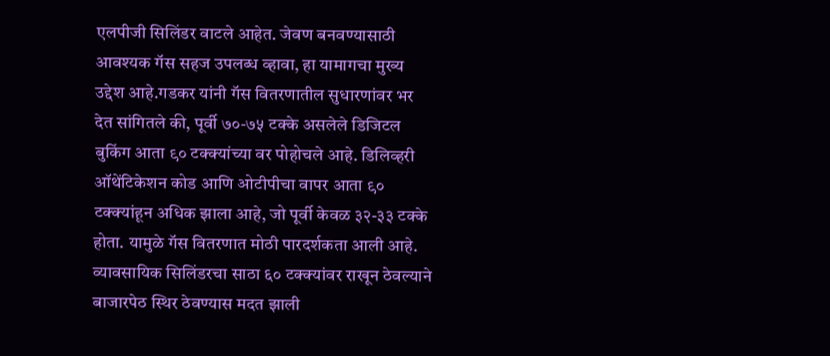एलपीजी सिलिंडर वाटले आहेत. जेवण बनवण्यासाठी आवश्यक गॅस सहज उपलब्ध व्हावा, हा यामागचा मुख्य उद्देश आहे.गडकर यांनी गॅस वितरणातील सुधारणांवर भर देत सांगितले की, पूर्वी ७०-७५ टक्के असलेले डिजिटल बुकिंग आता ९० टक्क्यांच्या वर पोहोचले आहे. डिलिव्हरी ऑथेंटिकेशन कोड आणि ओटीपीचा वापर आता ९० टक्क्यांहून अधिक झाला आहे, जो पूर्वी केवळ ३२-३३ टक्के होता. यामुळे गॅस वितरणात मोठी पारदर्शकता आली आहे. व्यावसायिक सिलिंडरचा साठा ६० टक्क्यांवर राखून ठेवल्याने बाजारपेठ स्थिर ठेवण्यास मदत झाली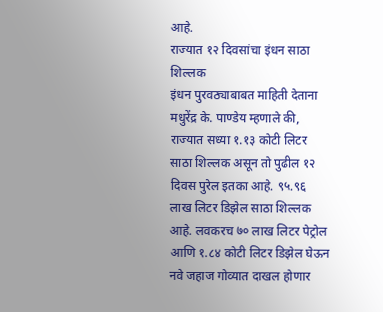आहे.
राज्यात १२ दिवसांचा इंधन साठा शिल्लक
इंधन पुरवठ्याबाबत माहिती देताना मधुरेंद्र के. पाण्डेय म्हणाले की, राज्यात सध्या १.१३ कोटी लिटर साठा शिल्लक असून तो पुढील १२ दिवस पुरेल इतका आहे. ९५.९६ लाख लिटर डिझेल साठा शिल्लक आहे. लवकरच ७० लाख लिटर पेट्रोल आणि १.८४ कोटी लिटर डिझेल घेऊन नवे जहाज गोव्यात दाखल होणार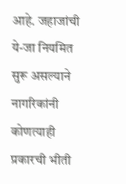आहे. जहाजांची ये-जा नियमित सुरू असल्याने नागरिकांनी कोणत्याही प्रकारची भीती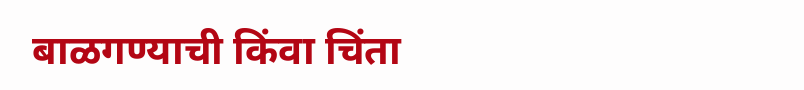बाळगण्याची किंवा चिंता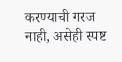करण्याची गरज नाही, असेही स्पष्ट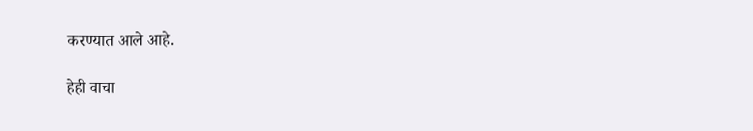करण्यात आले आहे.

हेही वाचा